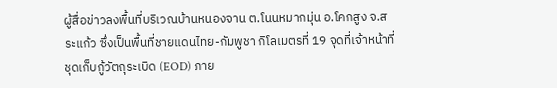ผู้สื่อข่าวลงพื้นที่บริเวณบ้านหนองจาน ต.โนนหมากมุ่น อ.โคกสูง จ.สระแก้ว ซึ่งเป็นพื้นที่ชายแดนไทย-กัมพูชา กิโลเมตรที่ 19 จุดที่เจ้าหน้าที่ชุดเก็บกู้วัตถุระเบิด (EOD) ภาย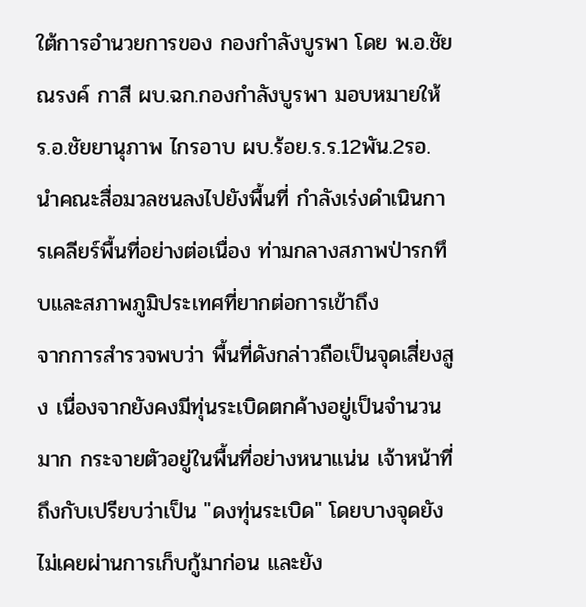ใต้การอำนวยการของ กองกำลังบูรพา โดย พ.อ.ชัยณรงค์ กาสี ผบ.ฉก.กองกำลังบูรพา มอบหมายให้ ร.อ.ชัยยานุภาพ ไกรอาบ ผบ.ร้อย.ร.ร.12พัน.2รอ. นำคณะสื่อมวลชนลงไปยังพื้นที่ กำลังเร่งดำเนินการเคลียร์พื้นที่อย่างต่อเนื่อง ท่ามกลางสภาพป่ารกทึบและสภาพภูมิประเทศที่ยากต่อการเข้าถึง
จากการสำรวจพบว่า พื้นที่ดังกล่าวถือเป็นจุดเสี่ยงสูง เนื่องจากยังคงมีทุ่นระเบิดตกค้างอยู่เป็นจำนวนมาก กระจายตัวอยู่ในพื้นที่อย่างหนาแน่น เจ้าหน้าที่ถึงกับเปรียบว่าเป็น "ดงทุ่นระเบิด" โดยบางจุดยังไม่เคยผ่านการเก็บกู้มาก่อน และยัง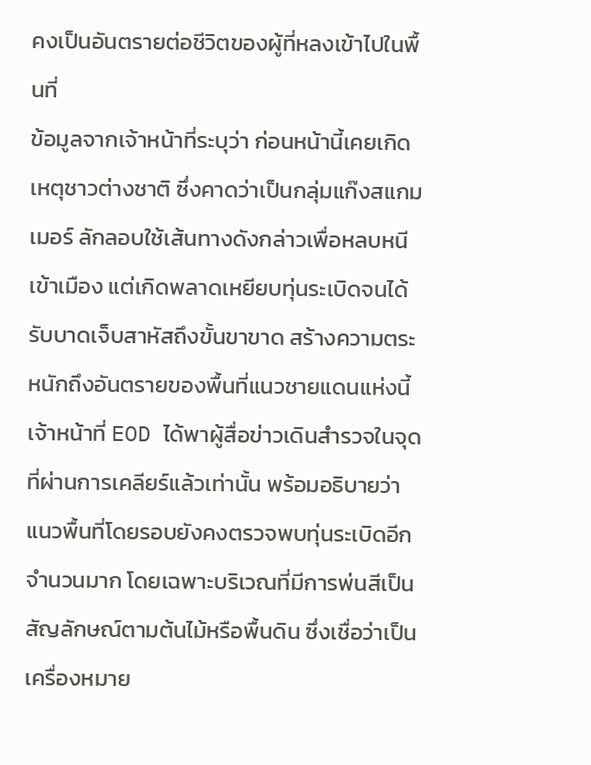คงเป็นอันตรายต่อชีวิตของผู้ที่หลงเข้าไปในพื้นที่
ข้อมูลจากเจ้าหน้าที่ระบุว่า ก่อนหน้านี้เคยเกิดเหตุชาวต่างชาติ ซึ่งคาดว่าเป็นกลุ่มแก๊งสแกมเมอร์ ลักลอบใช้เส้นทางดังกล่าวเพื่อหลบหนีเข้าเมือง แต่เกิดพลาดเหยียบทุ่นระเบิดจนได้รับบาดเจ็บสาหัสถึงขั้นขาขาด สร้างความตระหนักถึงอันตรายของพื้นที่แนวชายแดนแห่งนี้
เจ้าหน้าที่ EOD ได้พาผู้สื่อข่าวเดินสำรวจในจุดที่ผ่านการเคลียร์แล้วเท่านั้น พร้อมอธิบายว่าแนวพื้นที่โดยรอบยังคงตรวจพบทุ่นระเบิดอีกจำนวนมาก โดยเฉพาะบริเวณที่มีการพ่นสีเป็นสัญลักษณ์ตามต้นไม้หรือพื้นดิน ซึ่งเชื่อว่าเป็นเครื่องหมาย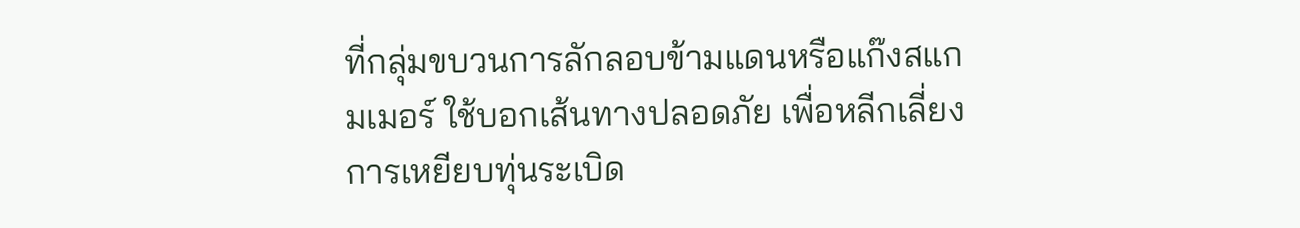ที่กลุ่มขบวนการลักลอบข้ามแดนหรือแก๊งสแกมเมอร์ ใช้บอกเส้นทางปลอดภัย เพื่อหลีกเลี่ยงการเหยียบทุ่นระเบิด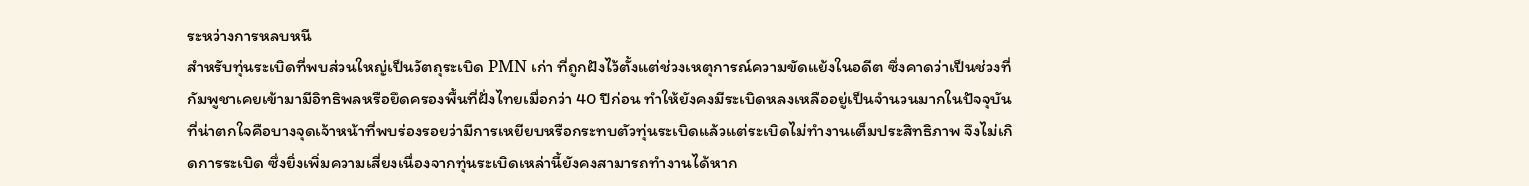ระหว่างการหลบหนี
สำหรับทุ่นระเบิดที่พบส่วนใหญ่เป็นวัตถุระเบิด PMN เก่า ที่ถูกฝังไว้ตั้งแต่ช่วงเหตุการณ์ความขัดแย้งในอดีต ซึ่งคาดว่าเป็นช่วงที่กัมพูชาเคยเข้ามามีอิทธิพลหรือยึดครองพื้นที่ฝั่งไทยเมื่อกว่า 40 ปีก่อน ทำให้ยังคงมีระเบิดหลงเหลืออยู่เป็นจำนวนมากในปัจจุบัน ที่น่าตกใจคือบางจุดเจ้าหน้าที่พบร่องรอยว่ามีการเหยียบหรือกระทบตัวทุ่นระเบิดแล้วแต่ระเบิดไม่ทำงานเต็มประสิทธิภาพ จึงไม่เกิดการระเบิด ซึ่งยิ่งเพิ่มความเสี่ยงเนื่องจากทุ่นระเบิดเหล่านี้ยังคงสามารถทำงานได้หาก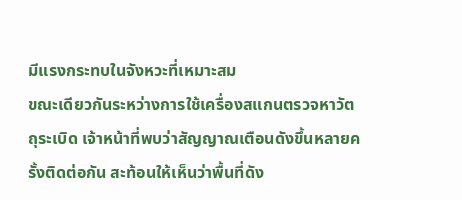มีแรงกระทบในจังหวะที่เหมาะสม
ขณะเดียวกันระหว่างการใช้เครื่องสแกนตรวจหาวัตถุระเบิด เจ้าหน้าที่พบว่าสัญญาณเตือนดังขึ้นหลายครั้งติดต่อกัน สะท้อนให้เห็นว่าพื้นที่ดัง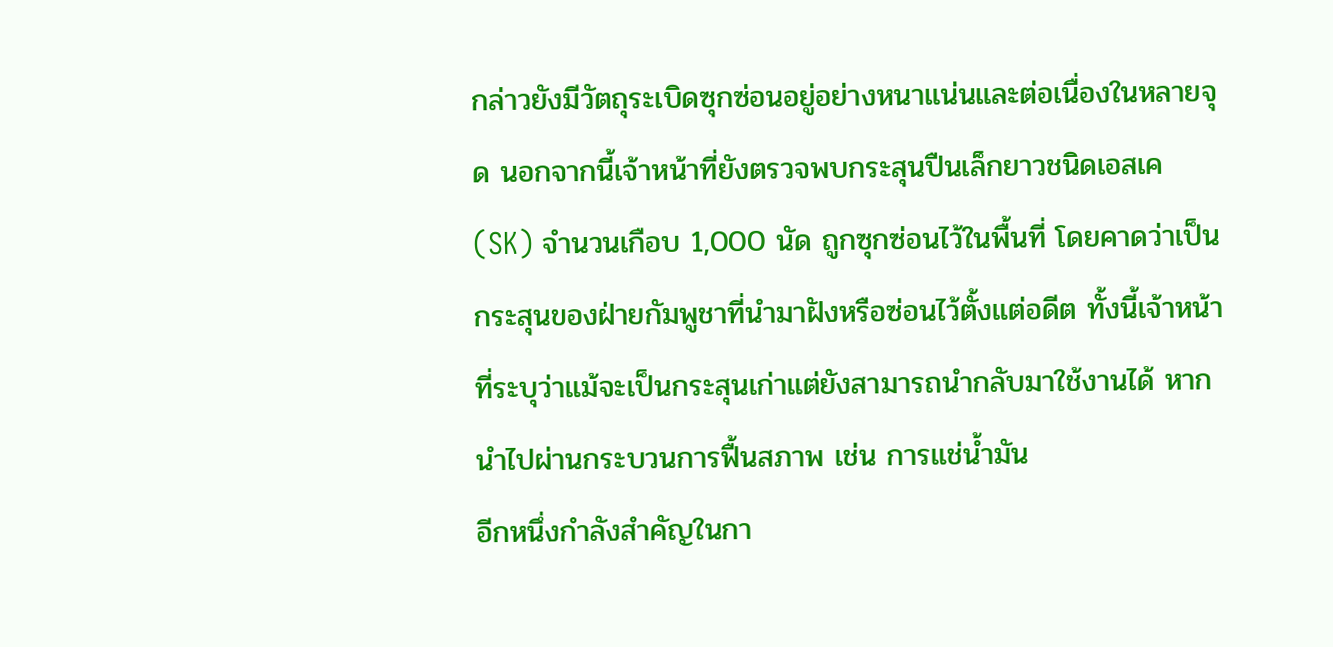กล่าวยังมีวัตถุระเบิดซุกซ่อนอยู่อย่างหนาแน่นและต่อเนื่องในหลายจุด นอกจากนี้เจ้าหน้าที่ยังตรวจพบกระสุนปืนเล็กยาวชนิดเอสเค (SK) จำนวนเกือบ 1,000 นัด ถูกซุกซ่อนไว้ในพื้นที่ โดยคาดว่าเป็นกระสุนของฝ่ายกัมพูชาที่นำมาฝังหรือซ่อนไว้ตั้งแต่อดีต ทั้งนี้เจ้าหน้าที่ระบุว่าแม้จะเป็นกระสุนเก่าแต่ยังสามารถนำกลับมาใช้งานได้ หากนำไปผ่านกระบวนการฟื้นสภาพ เช่น การแช่น้ำมัน
อีกหนึ่งกำลังสำคัญในกา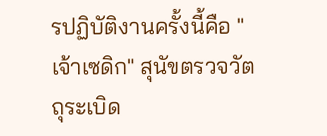รปฏิบัติงานครั้งนี้คือ "เจ้าเซดิก" สุนัขตรวจวัตถุระเบิด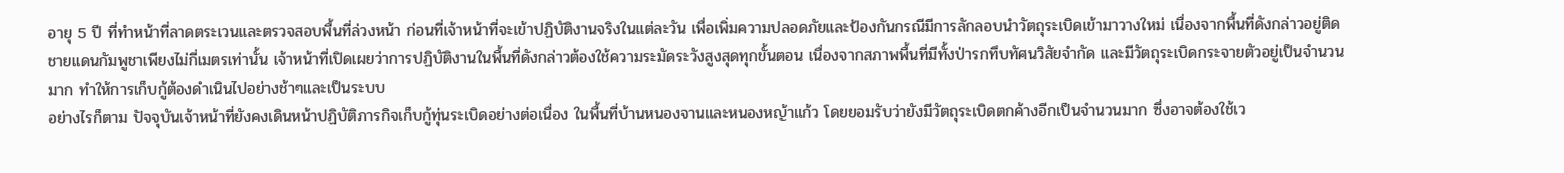อายุ 5 ปี ที่ทำหน้าที่ลาดตระเวนและตรวจสอบพื้นที่ล่วงหน้า ก่อนที่เจ้าหน้าที่จะเข้าปฏิบัติงานจริงในแต่ละวัน เพื่อเพิ่มความปลอดภัยและป้องกันกรณีมีการลักลอบนำวัตถุระเบิดเข้ามาวางใหม่ เนื่องจากพื้นที่ดังกล่าวอยู่ติดชายแดนกัมพูชาเพียงไม่กี่เมตรเท่านั้น เจ้าหน้าที่เปิดเผยว่าการปฏิบัติงานในพื้นที่ดังกล่าวต้องใช้ความระมัดระวังสูงสุดทุกขั้นตอน เนื่องจากสภาพพื้นที่มีทั้งป่ารกทึบทัศนวิสัยจำกัด และมีวัตถุระเบิดกระจายตัวอยู่เป็นจำนวนมาก ทำให้การเก็บกู้ต้องดำเนินไปอย่างช้าๆและเป็นระบบ
อย่างไรก็ตาม ปัจจุบันเจ้าหน้าที่ยังคงเดินหน้าปฏิบัติภารกิจเก็บกู้ทุ่นระเบิดอย่างต่อเนื่อง ในพื้นที่บ้านหนองจานและหนองหญ้าแก้ว โดยยอมรับว่ายังมีวัตถุระเบิดตกค้างอีกเป็นจำนวนมาก ซึ่งอาจต้องใช้เว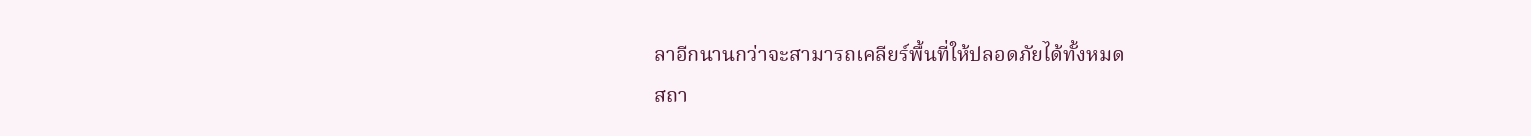ลาอีกนานกว่าจะสามารถเคลียร์พื้นที่ให้ปลอดภัยได้ทั้งหมด
สถา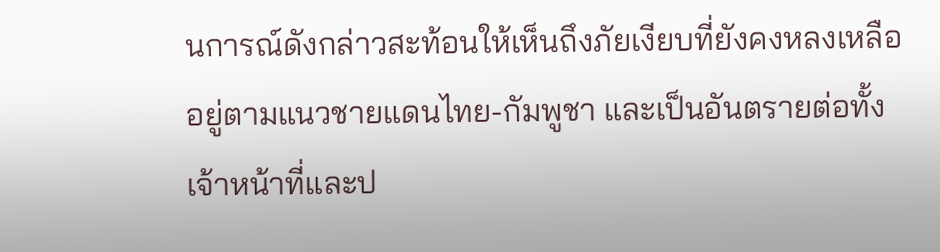นการณ์ดังกล่าวสะท้อนให้เห็นถึงภัยเงียบที่ยังคงหลงเหลืออยู่ตามแนวชายแดนไทย-กัมพูชา และเป็นอันตรายต่อทั้งเจ้าหน้าที่และป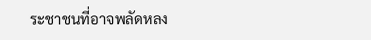ระชาชนที่อาจพลัดหลง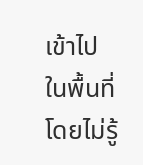เข้าไปในพื้นที่โดยไม่รู้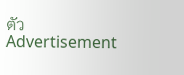ตัว
Advertisement